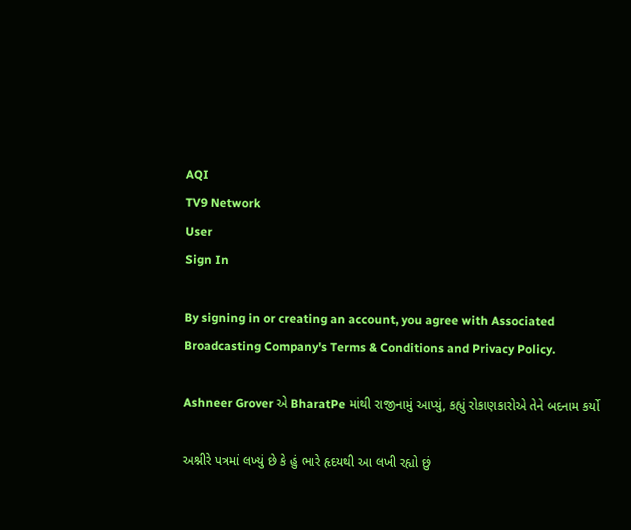AQI
TV9 Network
User
Sign In

By signing in or creating an account, you agree with Associated Broadcasting Company's Terms & Conditions and Privacy Policy.

Ashneer Grover એ BharatPe માંથી રાજીનામું આપ્યું, કહ્યું રોકાણકારોએ તેને બદનામ કર્યો

અશ્નીરે પત્રમાં લખ્યું છે કે હું ભારે હૃદયથી આ લખી રહ્યો છું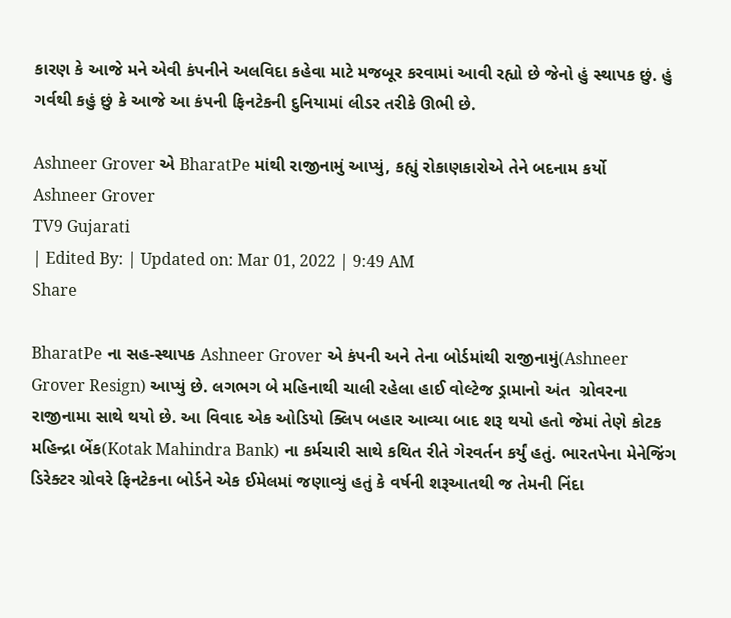કારણ કે આજે મને એવી કંપનીને અલવિદા કહેવા માટે મજબૂર કરવામાં આવી રહ્યો છે જેનો હું સ્થાપક છું. હું ગર્વથી કહું છું કે આજે આ કંપની ફિનટેકની દુનિયામાં લીડર તરીકે ઊભી છે.

Ashneer Grover એ BharatPe માંથી રાજીનામું આપ્યું, કહ્યું રોકાણકારોએ તેને બદનામ કર્યો
Ashneer Grover
TV9 Gujarati
| Edited By: | Updated on: Mar 01, 2022 | 9:49 AM
Share

BharatPe ના સહ-સ્થાપક Ashneer Grover એ કંપની અને તેના બોર્ડમાંથી રાજીનામું(Ashneer Grover Resign) આપ્યું છે. લગભગ બે મહિનાથી ચાલી રહેલા હાઈ વોલ્ટેજ ડ્રામાનો અંત  ગ્રોવરના રાજીનામા સાથે થયો છે. આ વિવાદ એક ઓડિયો ક્લિપ બહાર આવ્યા બાદ શરૂ થયો હતો જેમાં તેણે કોટક મહિન્દ્રા બેંક(Kotak Mahindra Bank) ના કર્મચારી સાથે કથિત રીતે ગેરવર્તન કર્યું હતું. ભારતપેના મેનેજિંગ ડિરેક્ટર ગ્રોવરે ફિનટેકના બોર્ડને એક ઈમેલમાં જણાવ્યું હતું કે વર્ષની શરૂઆતથી જ તેમની નિંદા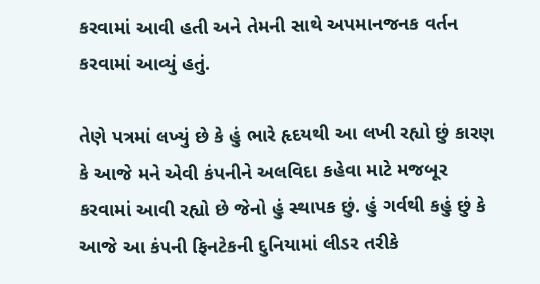કરવામાં આવી હતી અને તેમની સાથે અપમાનજનક વર્તન કરવામાં આવ્યું હતું.

તેણે પત્રમાં લખ્યું છે કે હું ભારે હૃદયથી આ લખી રહ્યો છું કારણ કે આજે મને એવી કંપનીને અલવિદા કહેવા માટે મજબૂર કરવામાં આવી રહ્યો છે જેનો હું સ્થાપક છું. હું ગર્વથી કહું છું કે આજે આ કંપની ફિનટેકની દુનિયામાં લીડર તરીકે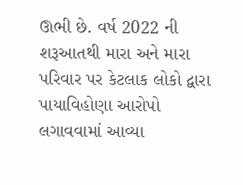ઊભી છે. વર્ષ 2022 ની શરૂઆતથી મારા અને મારા પરિવાર પર કેટલાક લોકો દ્વારા પાયાવિહોણા આરોપો લગાવવામાં આવ્યા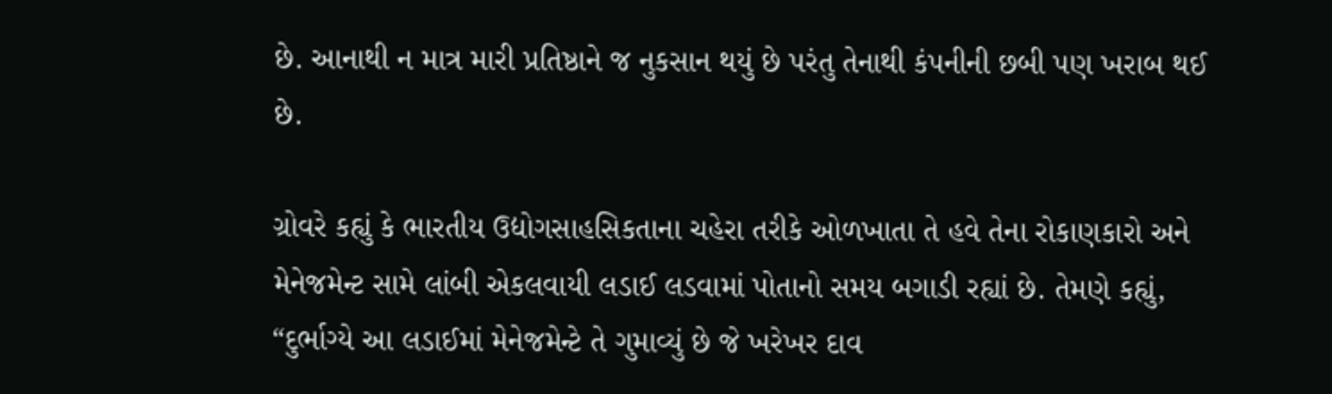છે. આનાથી ન માત્ર મારી પ્રતિષ્ઠાને જ નુકસાન થયું છે પરંતુ તેનાથી કંપનીની છબી પણ ખરાબ થઈ છે.

ગ્રોવરે કહ્યું કે ભારતીય ઉદ્યોગસાહસિકતાના ચહેરા તરીકે ઓળખાતા તે હવે તેના રોકાણકારો અને મેનેજમેન્ટ સામે લાંબી એકલવાયી લડાઈ લડવામાં પોતાનો સમય બગાડી રહ્યાં છે. તેમણે કહ્યું, “દુર્ભાગ્યે આ લડાઈમાં મેનેજમેન્ટે તે ગુમાવ્યું છે જે ખરેખર દાવ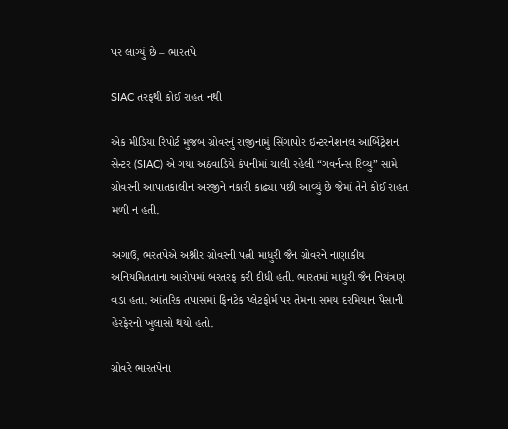પર લાગ્યું છે – ભારતપે

SIAC તરફથી કોઈ રાહત નથી

એક મીડિયા રિપોર્ટ મુજબ ગ્રોવરનું રાજીનામું સિંગાપોર ઇન્ટરનેશનલ આર્બિટ્રેશન સેન્ટર (SIAC) એ ગયા અઠવાડિયે કંપનીમાં ચાલી રહેલી “ગવર્નન્સ રિવ્યુ” સામે ગ્રોવરની આપાતકાલીન અરજીને નકારી કાઢ્યા પછી આવ્યું છે જેમાં તેને કોઈ રાહત મળી ન હતી.

અગાઉ, ભરતપેએ અશ્નીર ગ્રોવરની પત્ની માધુરી જૈન ગ્રોવરને નાણાકીય અનિયમિતતાના આરોપમાં બરતરફ કરી દીધી હતી. ભારતમાં માધુરી જૈન નિયંત્રણ વડા હતા. આંતરિક તપાસમાં ફિનટેક પ્લેટફોર્મ પર તેમના સમય દરમિયાન પૈસાની હેરફેરનો ખુલાસો થયો હતો.

ગ્રોવરે ભારતપેના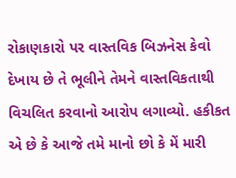રોકાણકારો પર વાસ્તવિક બિઝનેસ કેવો દેખાય છે તે ભૂલીને તેમને વાસ્તવિકતાથી વિચલિત કરવાનો આરોપ લગાવ્યો. હકીકત એ છે કે આજે તમે માનો છો કે મેં મારી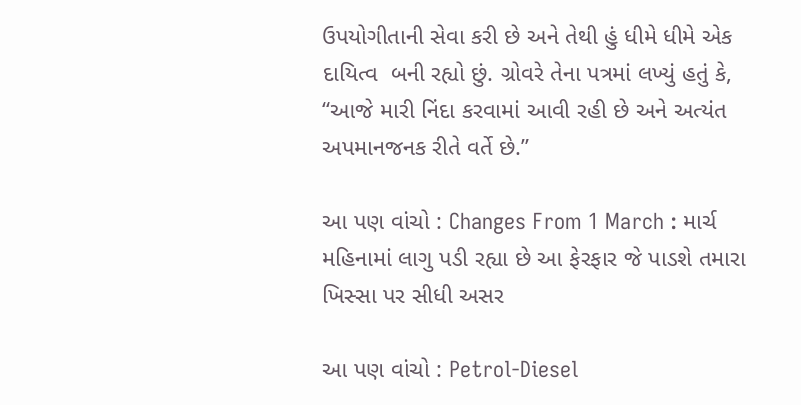ઉપયોગીતાની સેવા કરી છે અને તેથી હું ધીમે ધીમે એક દાયિત્વ  બની રહ્યો છું. ગ્રોવરે તેના પત્રમાં લખ્યું હતું કે, “આજે મારી નિંદા કરવામાં આવી રહી છે અને અત્યંત અપમાનજનક રીતે વર્તે છે.”

આ પણ વાંચો : Changes From 1 March : માર્ચ મહિનામાં લાગુ પડી રહ્યા છે આ ફેરફાર જે પાડશે તમારા ખિસ્સા પર સીધી અસર

આ પણ વાંચો : Petrol-Diesel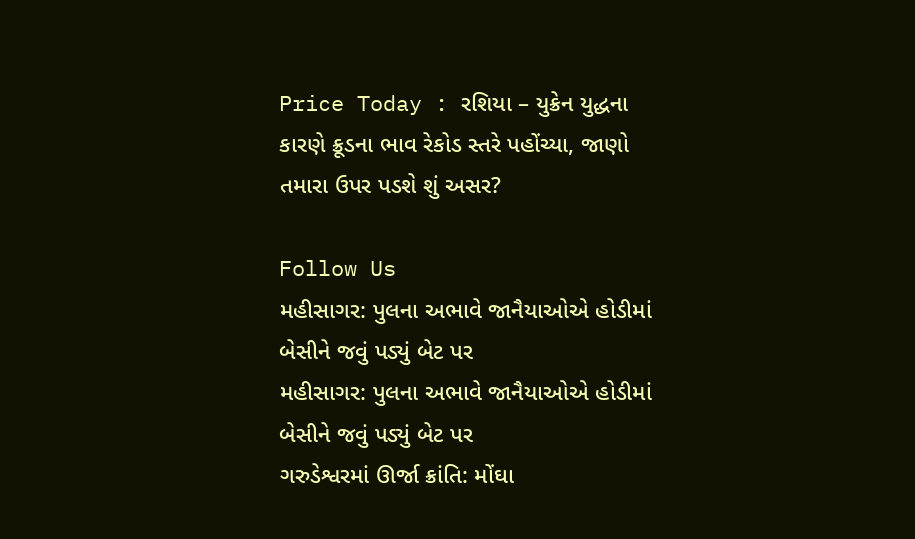Price Today : રશિયા – યુક્રેન યુદ્ધના કારણે ક્રૂડના ભાવ રેકોડ સ્તરે પહોંચ્યા, જાણો તમારા ઉપર પડશે શું અસર?

Follow Us
મહીસાગર: પુલના અભાવે જાનૈયાઓએ હોડીમાં બેસીને જવું પડ્યું બેટ પર
મહીસાગર: પુલના અભાવે જાનૈયાઓએ હોડીમાં બેસીને જવું પડ્યું બેટ પર
ગરુડેશ્વરમાં ઊર્જા ક્રાંતિ: મોંઘા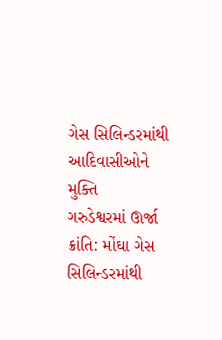ગેસ સિલિન્ડરમાંથી આદિવાસીઓને મુક્તિ
ગરુડેશ્વરમાં ઊર્જા ક્રાંતિ: મોંઘા ગેસ સિલિન્ડરમાંથી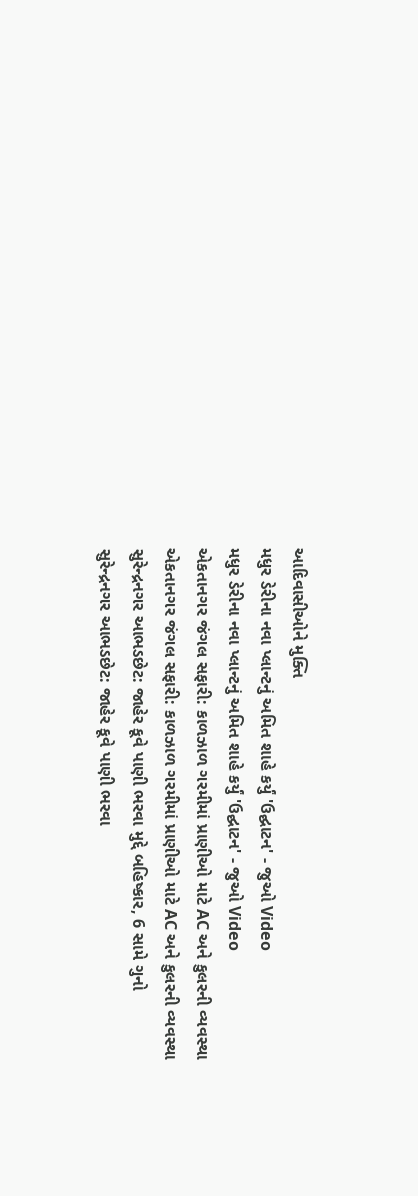આદિવાસીઓને મુક્તિ
મધુર ડેરીના નવા પ્લાન્ટનું અમિત શાહે કર્યું 'ઉદ્ઘાટન' - જુઓ Video
મધુર ડેરીના નવા પ્લાન્ટનું અમિત શાહે કર્યું 'ઉદ્ઘાટન' - જુઓ Video
એકતાનગર જંગલ સફારી: કાળઝાળ ગરમીમાં પ્રાણીઓ માટે AC અને કુલરની વ્યવસ્થા
એકતાનગર જંગલ સફારી: કાળઝાળ ગરમીમાં પ્રાણીઓ માટે AC અને કુલરની વ્યવસ્થા
સુરેન્દ્રનગર આભડછેટ: જાહેર કૂવે પાણી ભરવા મુદ્દે બહિષ્કાર, 6 સામે ગુનો
સુરેન્દ્રનગર આભડછેટ: જાહેર કૂવે પાણી ભરવા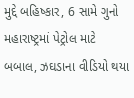મુદ્દે બહિષ્કાર, 6 સામે ગુનો
મહારાષ્ટ્રમાં પેટ્રોલ માટે બબાલ, ઝઘડાના વીડિયો થયા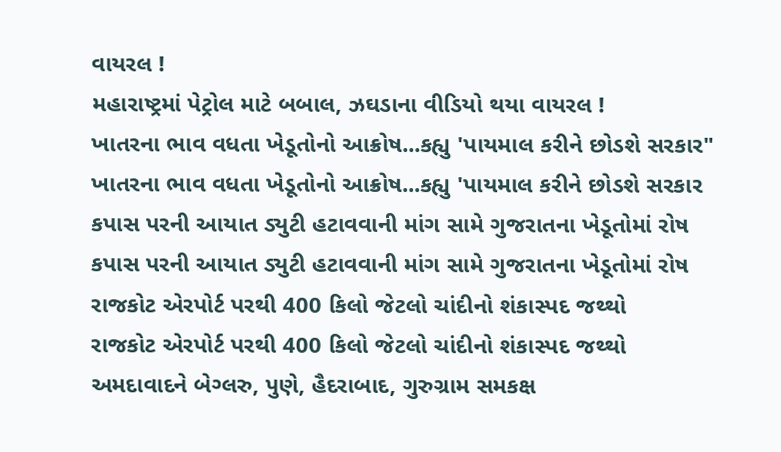વાયરલ !
મહારાષ્ટ્રમાં પેટ્રોલ માટે બબાલ, ઝઘડાના વીડિયો થયા વાયરલ !
ખાતરના ભાવ વધતા ખેડૂતોનો આક્રોષ...કહ્યુ 'પાયમાલ કરીને છોડશે સરકાર"
ખાતરના ભાવ વધતા ખેડૂતોનો આક્રોષ...કહ્યુ 'પાયમાલ કરીને છોડશે સરકાર
કપાસ પરની આયાત ડ્યુટી હટાવવાની માંગ સામે ગુજરાતના ખેડૂતોમાં રોષ
કપાસ પરની આયાત ડ્યુટી હટાવવાની માંગ સામે ગુજરાતના ખેડૂતોમાં રોષ
રાજકોટ એરપોર્ટ પરથી 400 કિલો જેટલો ચાંદીનો શંકાસ્પદ જથ્થો
રાજકોટ એરપોર્ટ પરથી 400 કિલો જેટલો ચાંદીનો શંકાસ્પદ જથ્થો
અમદાવાદને બેગ્લરુ, પુણે, હૈદરાબાદ, ગુરુગ્રામ સમકક્ષ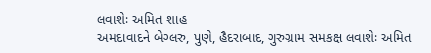લવાશેઃ અમિત શાહ
અમદાવાદને બેગ્લરુ, પુણે, હૈદરાબાદ, ગુરુગ્રામ સમકક્ષ લવાશેઃ અમિત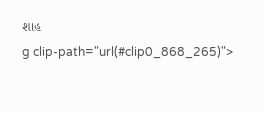શાહ
g clip-path="url(#clip0_868_265)">